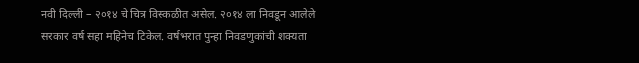नवी दिल्ली – २०१४ चे चित्र विस्कळीत असेल. २०१४ ला निवडून आलेले सरकार वर्ष सहा महिनेच टिकेल. वर्षभरात पुन्हा निवडणुकांची शक्यता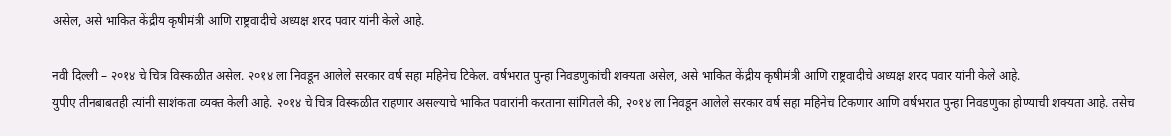असेल, असे भाकित केंद्रीय कृषीमंत्री आणि राष्ट्रवादीचे अध्यक्ष शरद पवार यांनी केले आहे.

नवी दिल्ली – २०१४ चे चित्र विस्कळीत असेल. २०१४ ला निवडून आलेले सरकार वर्ष सहा महिनेच टिकेल. वर्षभरात पुन्हा निवडणुकांची शक्यता असेल, असे भाकित केंद्रीय कृषीमंत्री आणि राष्ट्रवादीचे अध्यक्ष शरद पवार यांनी केले आहे.
युपीए तीनबाबतही त्यांनी साशंकता व्यक्त केली आहे. २०१४ चे चित्र विस्कळीत राहणार असल्याचे भाकित पवारांनी करताना सांगितले की, २०१४ ला निवडून आलेले सरकार वर्ष सहा महिनेच टिकणार आणि वर्षभरात पुन्हा निवडणुका होण्याची शक्यता आहे. तसेच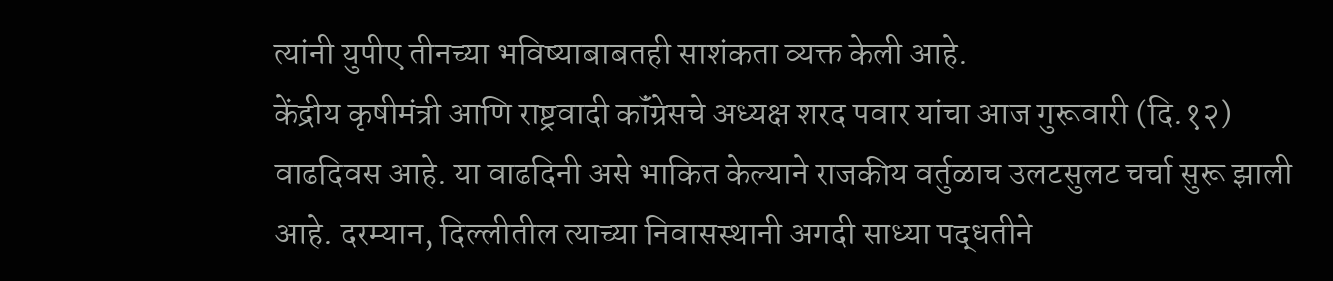त्यांनी युपीए तीनच्या भविष्याबाबतही साशंकता व्यक्त केली आहे.
केंद्रीय कृषीमंत्री आणि राष्ट्रवादी कॉंग्रेसचे अध्यक्ष शरद पवार यांचा आज गुरूवारी (दि.१२) वाढदिवस आहे. या वाढदिनी असे भाकित केल्याने राजकीय वर्तुळाच उलटसुलट चर्चा सुरू झाली आहे. दरम्यान, दिल्लीतील त्याच्या निवासस्थानी अगदी साध्या पद्धतीने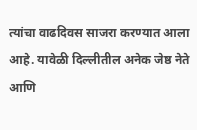त्यांचा वाढदिवस साजरा करण्यात आला आहे. यावेळी दिल्लीतील अनेक जेष्ठ नेते आणि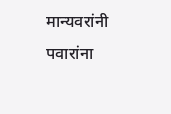मान्यवरांनी पवारांना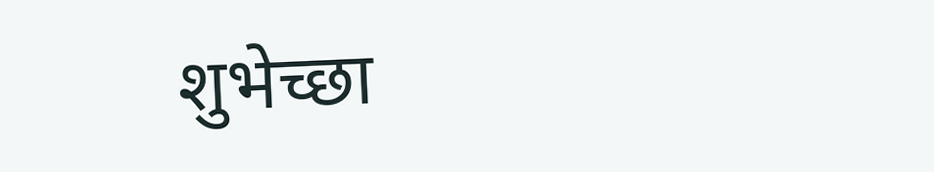शुभेच्छा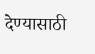देण्यासाठी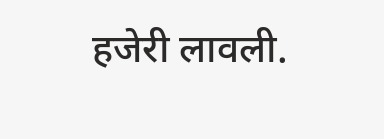हजेरी लावली.